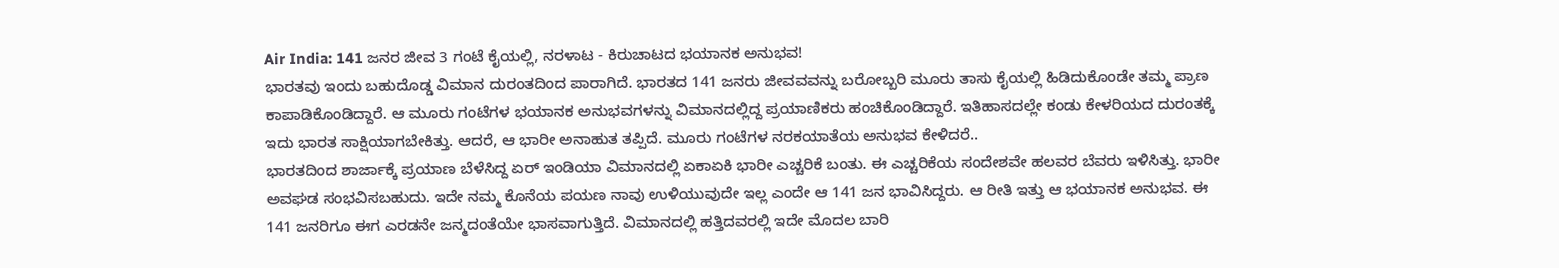Air India: 141 ಜನರ ಜೀವ 3 ಗಂಟೆ ಕೈಯಲ್ಲಿ, ನರಳಾಟ - ಕಿರುಚಾಟದ ಭಯಾನಕ ಅನುಭವ!
ಭಾರತವು ಇಂದು ಬಹುದೊಡ್ಡ ವಿಮಾನ ದುರಂತದಿಂದ ಪಾರಾಗಿದೆ. ಭಾರತದ 141 ಜನರು ಜೀವವವನ್ನು ಬರೋಬ್ಬರಿ ಮೂರು ತಾಸು ಕೈಯಲ್ಲಿ ಹಿಡಿದುಕೊಂಡೇ ತಮ್ಮ ಪ್ರಾಣ ಕಾಪಾಡಿಕೊಂಡಿದ್ದಾರೆ. ಆ ಮೂರು ಗಂಟೆಗಳ ಭಯಾನಕ ಅನುಭವಗಳನ್ನು ವಿಮಾನದಲ್ಲಿದ್ದ ಪ್ರಯಾಣಿಕರು ಹಂಚಿಕೊಂಡಿದ್ದಾರೆ. ಇತಿಹಾಸದಲ್ಲೇ ಕಂಡು ಕೇಳರಿಯದ ದುರಂತಕ್ಕೆ ಇದು ಭಾರತ ಸಾಕ್ಷಿಯಾಗಬೇಕಿತ್ತು. ಆದರೆ, ಆ ಭಾರೀ ಅನಾಹುತ ತಪ್ಪಿದೆ. ಮೂರು ಗಂಟೆಗಳ ನರಕಯಾತೆಯ ಅನುಭವ ಕೇಳಿದರೆ..
ಭಾರತದಿಂದ ಶಾರ್ಜಾಕ್ಕೆ ಪ್ರಯಾಣ ಬೆಳೆಸಿದ್ದ ಏರ್ ಇಂಡಿಯಾ ವಿಮಾನದಲ್ಲಿ ಏಕಾಏಕಿ ಭಾರೀ ಎಚ್ಚರಿಕೆ ಬಂತು. ಈ ಎಚ್ಚರಿಕೆಯ ಸಂದೇಶವೇ ಹಲವರ ಬೆವರು ಇಳಿಸಿತ್ತು. ಭಾರೀ ಅವಘಡ ಸಂಭವಿಸಬಹುದು. ಇದೇ ನಮ್ಮ ಕೊನೆಯ ಪಯಣ ನಾವು ಉಳಿಯುವುದೇ ಇಲ್ಲ ಎಂದೇ ಆ 141 ಜನ ಭಾವಿಸಿದ್ದರು. ಆ ರೀತಿ ಇತ್ತು ಆ ಭಯಾನಕ ಅನುಭವ. ಈ 141 ಜನರಿಗೂ ಈಗ ಎರಡನೇ ಜನ್ಮದಂತೆಯೇ ಭಾಸವಾಗುತ್ತಿದೆ. ವಿಮಾನದಲ್ಲಿ ಹತ್ತಿದವರಲ್ಲಿ ಇದೇ ಮೊದಲ ಬಾರಿ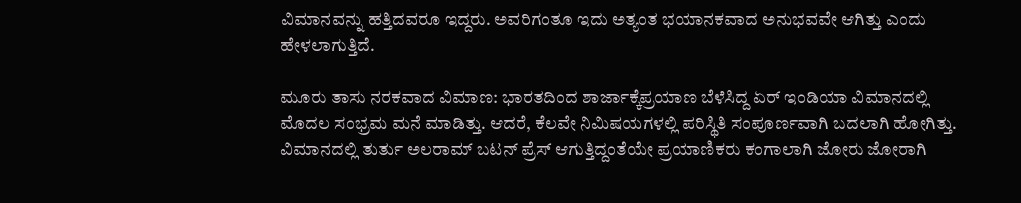ವಿಮಾನವನ್ನು ಹತ್ತಿದವರೂ ಇದ್ದರು. ಅವರಿಗಂತೂ ಇದು ಅತ್ಯಂತ ಭಯಾನಕವಾದ ಅನುಭವವೇ ಆಗಿತ್ತು ಎಂದು ಹೇಳಲಾಗುತ್ತಿದೆ.

ಮೂರು ತಾಸು ನರಕವಾದ ವಿಮಾಣ: ಭಾರತದಿಂದ ಶಾರ್ಜಾಕ್ಕೆಪ್ರಯಾಣ ಬೆಳೆಸಿದ್ದ ಏರ್ ಇಂಡಿಯಾ ವಿಮಾನದಲ್ಲಿ ಮೊದಲ ಸಂಭ್ರಮ ಮನೆ ಮಾಡಿತ್ತು. ಆದರೆ, ಕೆಲವೇ ನಿಮಿಷಯಗಳಲ್ಲಿ ಪರಿಸ್ಥಿತಿ ಸಂಪೂರ್ಣವಾಗಿ ಬದಲಾಗಿ ಹೋಗಿತ್ತು. ವಿಮಾನದಲ್ಲಿ ತುರ್ತು ಅಲರಾಮ್ ಬಟನ್ ಪ್ರೆಸ್ ಆಗುತ್ತಿದ್ದಂತೆಯೇ ಪ್ರಯಾಣಿಕರು ಕಂಗಾಲಾಗಿ ಜೋರು ಜೋರಾಗಿ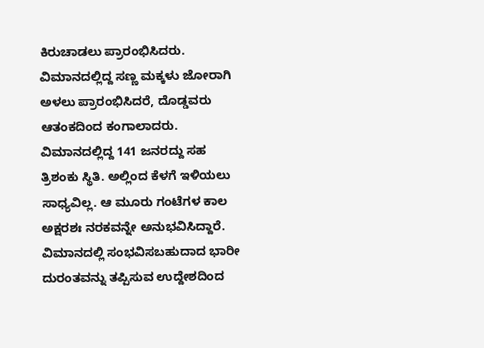ಕಿರುಚಾಡಲು ಪ್ರಾರಂಭಿಸಿದರು. ವಿಮಾನದಲ್ಲಿದ್ದ ಸಣ್ಣ ಮಕ್ಕಳು ಜೋರಾಗಿ ಅಳಲು ಪ್ರಾರಂಭಿಸಿದರೆ, ದೊಡ್ಡವರು ಆತಂಕದಿಂದ ಕಂಗಾಲಾದರು. ವಿಮಾನದಲ್ಲಿದ್ದ 141 ಜನರದ್ದು ಸಹ ತ್ರಿಶಂಕು ಸ್ಥಿತಿ. ಅಲ್ಲಿಂದ ಕೆಳಗೆ ಇಳಿಯಲು ಸಾಧ್ಯವಿಲ್ಲ. ಆ ಮೂರು ಗಂಟೆಗಳ ಕಾಲ ಅಕ್ಷರಶಃ ನರಕವನ್ನೇ ಅನುಭವಿಸಿದ್ದಾರೆ.
ವಿಮಾನದಲ್ಲಿ ಸಂಭವಿಸಬಹುದಾದ ಭಾರೀ ದುರಂತವನ್ನು ತಪ್ಪಿಸುವ ಉದ್ದೇಶದಿಂದ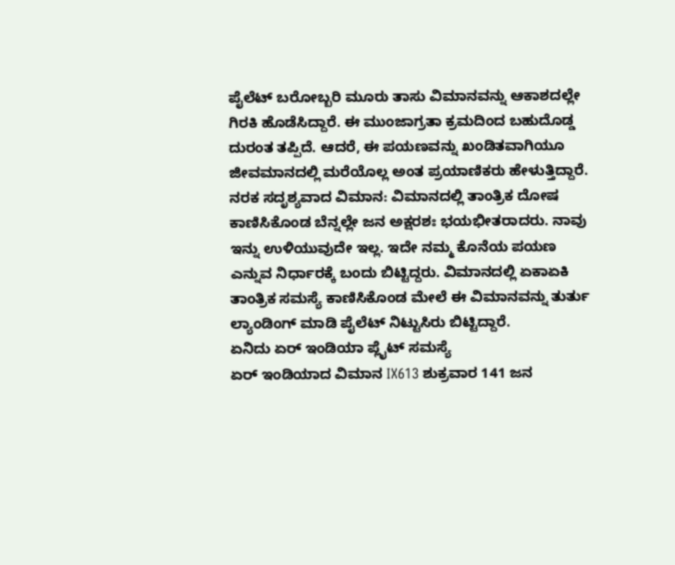ಪೈಲೆಟ್ ಬರೋಬ್ಬರಿ ಮೂರು ತಾಸು ವಿಮಾನವನ್ನು ಆಕಾಶದಲ್ಲೇ ಗಿರಕಿ ಹೊಡೆಸಿದ್ದಾರೆ. ಈ ಮುಂಜಾಗ್ರತಾ ಕ್ರಮದಿಂದ ಬಹುದೊಡ್ಡ ದುರಂತ ತಪ್ಪಿದೆ. ಆದರೆ, ಈ ಪಯಣವನ್ನು ಖಂಡಿತವಾಗಿಯೂ ಜೀವಮಾನದಲ್ಲಿ ಮರೆಯೊಲ್ಲ ಅಂತ ಪ್ರಯಾಣಿಕರು ಹೇಳುತ್ತಿದ್ದಾರೆ.
ನರಕ ಸದೃಶ್ಯವಾದ ವಿಮಾನ: ವಿಮಾನದಲ್ಲಿ ತಾಂತ್ರಿಕ ದೋಷ ಕಾಣಿಸಿಕೊಂಡ ಬೆನ್ನಲ್ಲೇ ಜನ ಅಕ್ಷರಶಃ ಭಯಭೀತರಾದರು. ನಾವು ಇನ್ನು ಉಳಿಯುವುದೇ ಇಲ್ಲ. ಇದೇ ನಮ್ಮ ಕೊನೆಯ ಪಯಣ ಎನ್ನುವ ನಿರ್ಧಾರಕ್ಕೆ ಬಂದು ಬಿಟ್ಟಿದ್ದರು. ವಿಮಾನದಲ್ಲಿ ಏಕಾಏಕಿ ತಾಂತ್ರಿಕ ಸಮಸ್ಯೆ ಕಾಣಿಸಿಕೊಂಡ ಮೇಲೆ ಈ ವಿಮಾನವನ್ನು ತುರ್ತು ಲ್ಯಾಂಡಿಂಗ್ ಮಾಡಿ ಪೈಲೆಟ್ ನಿಟ್ಟುಸಿರು ಬಿಟ್ಟಿದ್ದಾರೆ.
ಏನಿದು ಏರ್ ಇಂಡಿಯಾ ಪ್ಲೈಟ್ ಸಮಸ್ಯೆ
ಏರ್ ಇಂಡಿಯಾದ ವಿಮಾನ IX613 ಶುಕ್ರವಾರ 141 ಜನ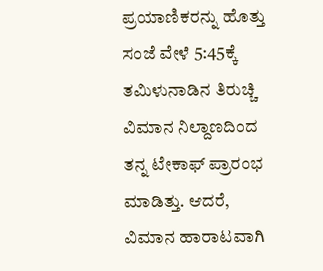ಪ್ರಯಾಣಿಕರನ್ನು ಹೊತ್ತು ಸಂಜೆ ವೇಳೆ 5:45ಕ್ಕೆ ತಮಿಳುನಾಡಿನ ತಿರುಚ್ಚಿ ವಿಮಾನ ನಿಲ್ದಾಣದಿಂದ ತನ್ನ ಟೇಕಾಫ್ ಪ್ರಾರಂಭ ಮಾಡಿತ್ತು. ಆದರೆ, ವಿಮಾನ ಹಾರಾಟವಾಗಿ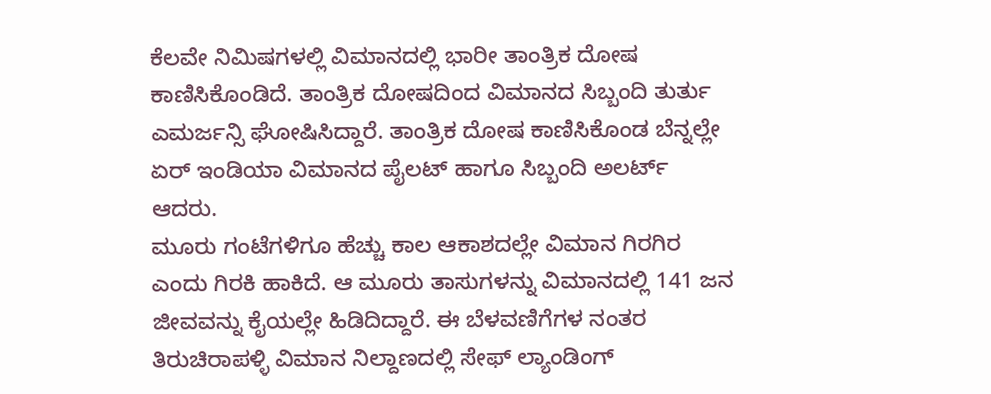ಕೆಲವೇ ನಿಮಿಷಗಳಲ್ಲಿ ವಿಮಾನದಲ್ಲಿ ಭಾರೀ ತಾಂತ್ರಿಕ ದೋಷ ಕಾಣಿಸಿಕೊಂಡಿದೆ. ತಾಂತ್ರಿಕ ದೋಷದಿಂದ ವಿಮಾನದ ಸಿಬ್ಬಂದಿ ತುರ್ತು ಎಮರ್ಜನ್ಸಿ ಘೋಷಿಸಿದ್ದಾರೆ. ತಾಂತ್ರಿಕ ದೋಷ ಕಾಣಿಸಿಕೊಂಡ ಬೆನ್ನಲ್ಲೇ ಏರ್ ಇಂಡಿಯಾ ವಿಮಾನದ ಪೈಲಟ್ ಹಾಗೂ ಸಿಬ್ಬಂದಿ ಅಲರ್ಟ್ ಆದರು.
ಮೂರು ಗಂಟೆಗಳಿಗೂ ಹೆಚ್ಚು ಕಾಲ ಆಕಾಶದಲ್ಲೇ ವಿಮಾನ ಗಿರಗಿರ ಎಂದು ಗಿರಕಿ ಹಾಕಿದೆ. ಆ ಮೂರು ತಾಸುಗಳನ್ನು ವಿಮಾನದಲ್ಲಿ 141 ಜನ ಜೀವವನ್ನು ಕೈಯಲ್ಲೇ ಹಿಡಿದಿದ್ದಾರೆ. ಈ ಬೆಳವಣಿಗೆಗಳ ನಂತರ ತಿರುಚಿರಾಪಳ್ಳಿ ವಿಮಾನ ನಿಲ್ದಾಣದಲ್ಲಿ ಸೇಫ್ ಲ್ಯಾಂಡಿಂಗ್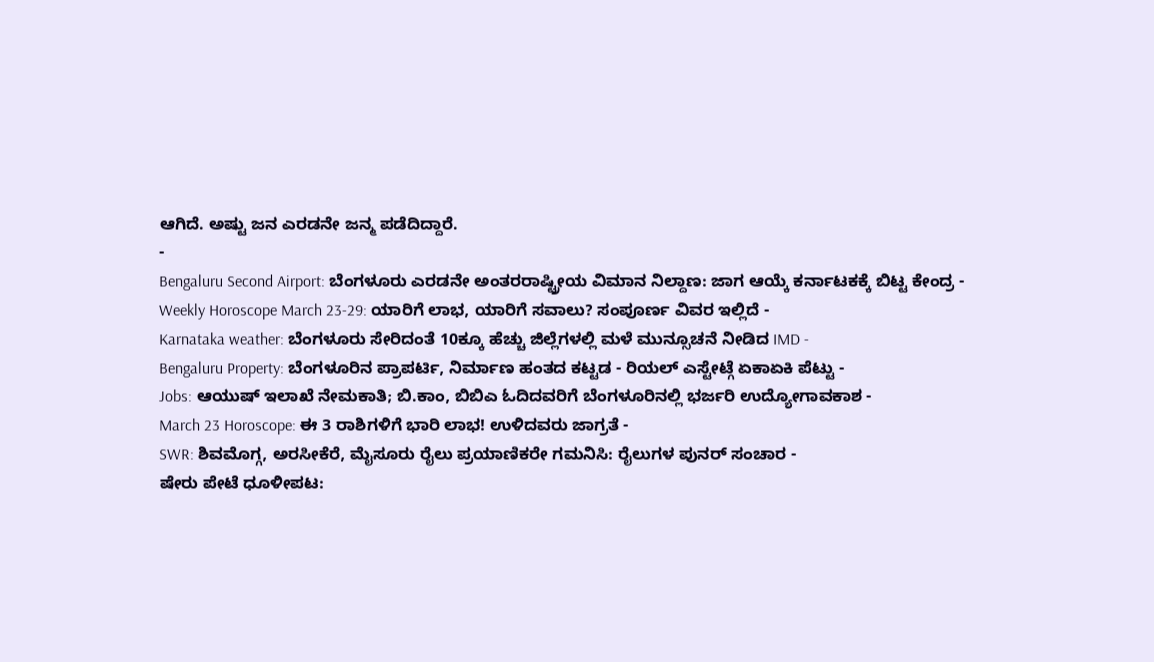ಆಗಿದೆ. ಅಷ್ಟು ಜನ ಎರಡನೇ ಜನ್ಮ ಪಡೆದಿದ್ದಾರೆ.
-
Bengaluru Second Airport: ಬೆಂಗಳೂರು ಎರಡನೇ ಅಂತರರಾಷ್ಟ್ರೀಯ ವಿಮಾನ ನಿಲ್ದಾಣ: ಜಾಗ ಆಯ್ಕೆ ಕರ್ನಾಟಕಕ್ಕೆ ಬಿಟ್ಟ ಕೇಂದ್ರ -
Weekly Horoscope March 23-29: ಯಾರಿಗೆ ಲಾಭ, ಯಾರಿಗೆ ಸವಾಲು? ಸಂಪೂರ್ಣ ವಿವರ ಇಲ್ಲಿದೆ -
Karnataka weather: ಬೆಂಗಳೂರು ಸೇರಿದಂತೆ 10ಕ್ಕೂ ಹೆಚ್ಚು ಜಿಲ್ಲೆಗಳಲ್ಲಿ ಮಳೆ ಮುನ್ಸೂಚನೆ ನೀಡಿದ IMD -
Bengaluru Property: ಬೆಂಗಳೂರಿನ ಪ್ರಾಪರ್ಟಿ, ನಿರ್ಮಾಣ ಹಂತದ ಕಟ್ಟಡ - ರಿಯಲ್ ಎಸ್ಟೇಟ್ಗೆ ಏಕಾಏಕಿ ಪೆಟ್ಟು -
Jobs: ಆಯುಷ್ ಇಲಾಖೆ ನೇಮಕಾತಿ; ಬಿ.ಕಾಂ, ಬಿಬಿಎ ಓದಿದವರಿಗೆ ಬೆಂಗಳೂರಿನಲ್ಲಿ ಭರ್ಜರಿ ಉದ್ಯೋಗಾವಕಾಶ -
March 23 Horoscope: ಈ 3 ರಾಶಿಗಳಿಗೆ ಭಾರಿ ಲಾಭ! ಉಳಿದವರು ಜಾಗ್ರತೆ -
SWR: ಶಿವಮೊಗ್ಗ, ಅರಸೀಕೆರೆ, ಮೈಸೂರು ರೈಲು ಪ್ರಯಾಣಿಕರೇ ಗಮನಿಸಿ: ರೈಲುಗಳ ಪುನರ್ ಸಂಚಾರ -
ಷೇರು ಪೇಟೆ ಧೂಳೀಪಟ: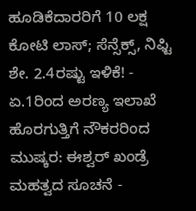ಹೂಡಿಕೆದಾರರಿಗೆ 10 ಲಕ್ಷ ಕೋಟಿ ಲಾಸ್; ಸೆನ್ಸೆಕ್ಸ್, ನಿಫ್ಟಿ ಶೇ. 2.4ರಷ್ಟು ಇಳಿಕೆ! -
ಏ.1ರಿಂದ ಅರಣ್ಯ ಇಲಾಖೆ ಹೊರಗುತ್ತಿಗೆ ನೌಕರರಿಂದ ಮುಷ್ಕರ: ಈಶ್ವರ್ ಖಂಡ್ರೆ ಮಹತ್ವದ ಸೂಚನೆ -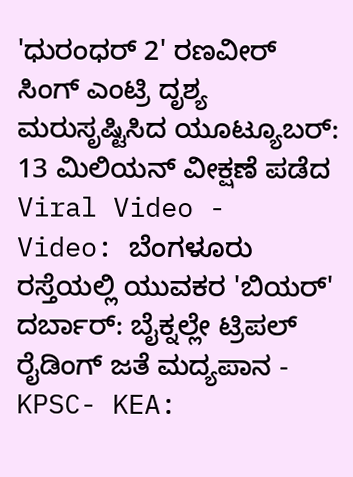'ಧುರಂಧರ್ 2' ರಣವೀರ್ ಸಿಂಗ್ ಎಂಟ್ರಿ ದೃಶ್ಯ ಮರುಸೃಷ್ಟಿಸಿದ ಯೂಟ್ಯೂಬರ್: 13 ಮಿಲಿಯನ್ ವೀಕ್ಷಣೆ ಪಡೆದ Viral Video -
Video: ಬೆಂಗಳೂರು ರಸ್ತೆಯಲ್ಲಿ ಯುವಕರ 'ಬಿಯರ್' ದರ್ಬಾರ್: ಬೈಕ್ನಲ್ಲೇ ಟ್ರಿಪಲ್ ರೈಡಿಂಗ್ ಜತೆ ಮದ್ಯಪಾನ -
KPSC- KEA: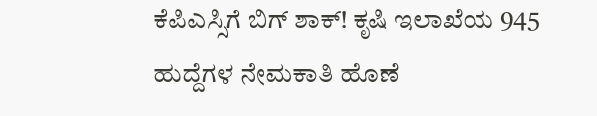ಕೆಪಿಎಸ್ಸಿಗೆ ಬಿಗ್ ಶಾಕ್! ಕೃಷಿ ಇಲಾಖೆಯ 945 ಹುದ್ದೆಗಳ ನೇಮಕಾತಿ ಹೊಣೆ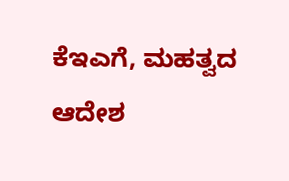ಕೆಇಎಗೆ, ಮಹತ್ವದ ಆದೇಶ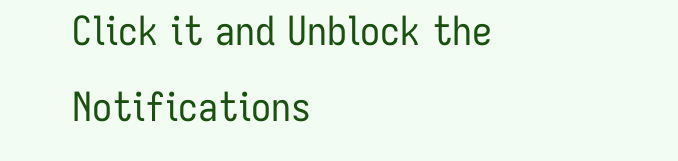Click it and Unblock the Notifications